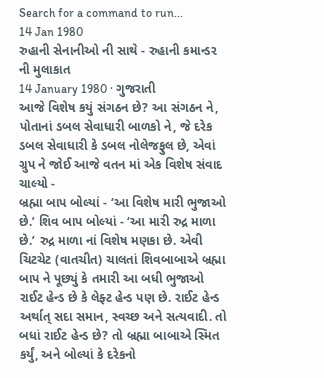Search for a command to run...
14 Jan 1980
રુહાની સેનાનીઓ ની સાથે - રુહાની કમાન્ડર ની મુલાકાત
14 January 1980 · ગુજરાતી
આજે વિશેષ કયું સંગઠન છે? આ સંગઠન ને, પોતાનાં ડબલ સેવાધારી બાળકો ને, જે દરેક ડબલ સેવાધારી કે ડબલ નોલેજફુલ છે, એવાં ગ્રુપ ને જોઈ આજે વતન માં એક વિશેષ સંવાદ ચાલ્યો -
બ્રહ્મા બાપ બોલ્યાં - ‘આ વિશેષ મારી ભુજાઓ છે.’ શિવ બાપ બોલ્યાં - ‘આ મારી રુદ્ર માળા છે.’ રુદ્ર માળા નાં વિશેષ મણકા છે. એવી ચિટચેટ (વાતચીત) ચાલતાં શિવબાબાએ બ્રહ્મા બાપ ને પૂછ્યું કે તમારી આ બધી ભુજાઓ રાઈટ હેન્ડ છે કે લેફ્ટ હેન્ડ પણ છે. રાઈટ હેન્ડ અર્થાત્ સદા સમાન, સ્વચ્છ અને સત્યવાદી. તો બધાં રાઈટ હેન્ડ છે? તો બ્રહ્મા બાબાએ સ્મિત કર્યું, અને બોલ્યાં કે દરેકનો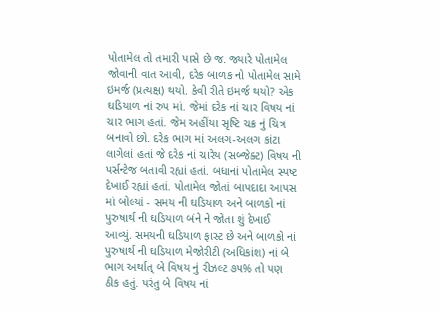પોતામેલ તો તમારી પાસે છે જ. જ્યારે પોતામેલ જોવાની વાત આવી, દરેક બાળક નો પોતામેલ સામે ઇમર્જ (પ્રત્યક્ષ) થયો. કેવી રીતે ઇમર્જ થયો? એક ઘડિયાળ નાં રુપ માં. જેમાં દરેક નાં ચાર વિષય નાં ચાર ભાગ હતાં. જેમ અહીંયા સૃષ્ટિ ચક્ર નું ચિત્ર બનાવો છો. દરેક ભાગ માં અલગ-અલગ કાંટા લાગેલાં હતાં જે દરેક નાં ચારેય (સબ્જેક્ટ) વિષય ની પર્સન્ટેજ બતાવી રહ્યાં હતાં. બધાનાં પોતામેલ સ્પષ્ટ દેખાઈ રહ્યાં હતાં. પોતામેલ જોતાં બાપદાદા આપસ માં બોલ્યાં - સમય ની ઘડિયાળ અને બાળકો નાં પુરુષાર્થ ની ઘડિયાળ બંને ને જોતા શું દેખાઈ આવ્યું. સમયની ઘડિયાળ ફાસ્ટ છે અને બાળકો નાં પુરુષાર્થ ની ઘડિયાળ મેજોરીટી (અધિકાંશ) નાં બે ભાગ અર્થાત્ બે વિષય નું રીઝલ્ટ ૭૫% તો પણ ઠીક હતું. પરંતુ બે વિષય નાં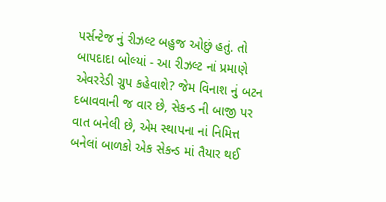પર્સન્ટેજ નું રીઝલ્ટ બહુજ ઓછું હતું. તો બાપદાદા બોલ્યાં - આ રીઝલ્ટ નાં પ્રમાણે એવરરેડી ગ્રુપ કહેવાશે? જેમ વિનાશ નું બટન દબાવવાની જ વાર છે, સેકન્ડ ની બાજી પર વાત બનેલી છે, એમ સ્થાપના નાં નિમિત્ત બનેલાં બાળકો એક સેકન્ડ માં તૈયાર થઈ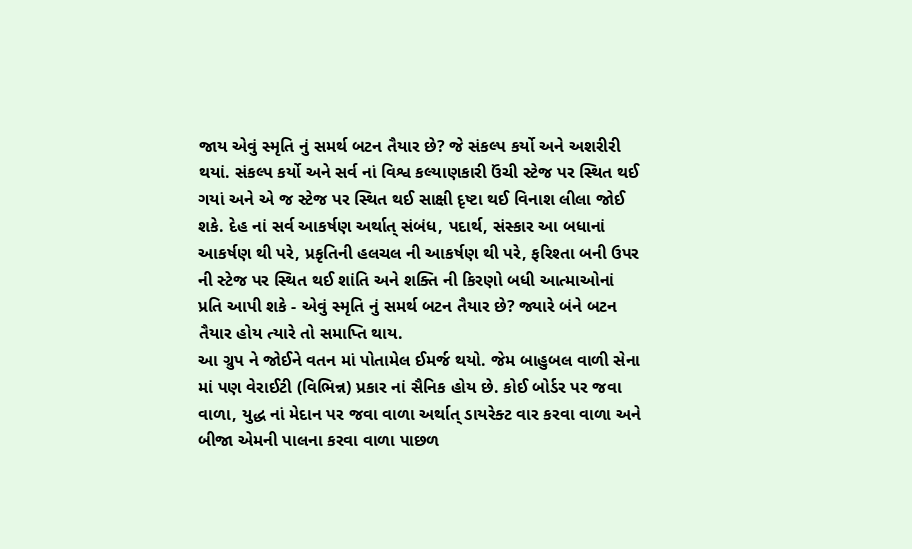જાય એવું સ્મૃતિ નું સમર્થ બટન તૈયાર છે? જે સંકલ્પ કર્યો અને અશરીરી થયાં. સંકલ્પ કર્યો અને સર્વ નાં વિશ્વ કલ્યાણકારી ઉંચી સ્ટેજ પર સ્થિત થઈ ગયાં અને એ જ સ્ટેજ પર સ્થિત થઈ સાક્ષી દૃષ્ટા થઈ વિનાશ લીલા જોઈ શકે. દેહ નાં સર્વ આકર્ષણ અર્થાત્ સંબંધ, પદાર્થ, સંસ્કાર આ બધાનાં આકર્ષણ થી પરે, પ્રકૃતિની હલચલ ની આકર્ષણ થી પરે, ફરિશ્તા બની ઉપર ની સ્ટેજ પર સ્થિત થઈ શાંતિ અને શક્તિ ની કિરણો બધી આત્માઓનાં પ્રતિ આપી શકે - એવું સ્મૃતિ નું સમર્થ બટન તૈયાર છે? જ્યારે બંને બટન તૈયાર હોય ત્યારે તો સમાપ્તિ થાય.
આ ગ્રુપ ને જોઈને વતન માં પોતામેલ ઈમર્જ થયો. જેમ બાહુબલ વાળી સેના માં પણ વેરાઈટી (વિભિન્ન) પ્રકાર નાં સૈનિક હોય છે. કોઈ બોર્ડર પર જવા વાળા, યુદ્ધ નાં મેદાન પર જવા વાળા અર્થાત્ ડાયરેક્ટ વાર કરવા વાળા અને બીજા એમની પાલના કરવા વાળા પાછળ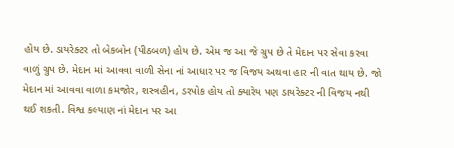હોય છે. ડાયરેક્ટર તો બેકબોન (પીઠબળ) હોય છે. એમ જ આ જે ગ્રુપ છે તે મેદાન પર સેવા કરવા વાળું ગ્રુપ છે. મેદાન માં આવવા વાળી સેના નાં આધાર પર જ વિજય અથવા હાર ની વાત થાય છે. જો મેદાન માં આવવા વાળા કમજોર, શસ્ત્રહીન, ડરપોક હોય તો ક્યારેય પણ ડાયરેક્ટર ની વિજય નથી થઈ શકતી. વિશ્વ કલ્યાણ નાં મેદાન પર આ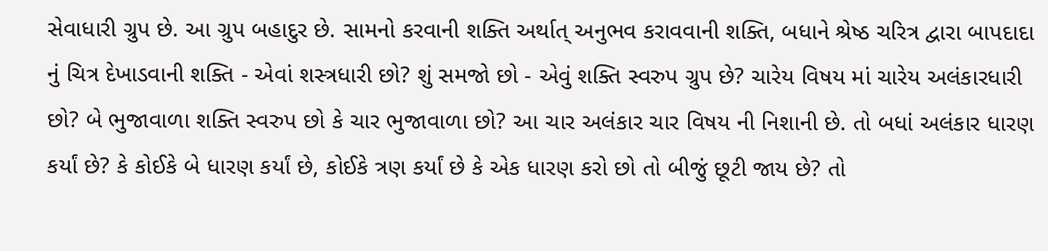સેવાધારી ગ્રુપ છે. આ ગ્રુપ બહાદુર છે. સામનો કરવાની શક્તિ અર્થાત્ અનુભવ કરાવવાની શક્તિ, બધાને શ્રેષ્ઠ ચરિત્ર દ્વારા બાપદાદા નું ચિત્ર દેખાડવાની શક્તિ - એવાં શસ્ત્રધારી છો? શું સમજો છો - એવું શક્તિ સ્વરુપ ગ્રુપ છે? ચારેય વિષય માં ચારેય અલંકારધારી છો? બે ભુજાવાળા શક્તિ સ્વરુપ છો કે ચાર ભુજાવાળા છો? આ ચાર અલંકાર ચાર વિષય ની નિશાની છે. તો બધાં અલંકાર ધારણ કર્યાં છે? કે કોઈકે બે ધારણ કર્યાં છે, કોઈકે ત્રણ કર્યાં છે કે એક ધારણ કરો છો તો બીજું છૂટી જાય છે? તો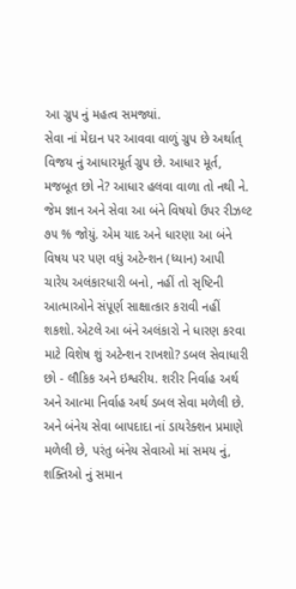આ ગ્રુપ નું મહત્વ સમજ્યાં.
સેવા નાં મેદાન પર આવવા વાળું ગ્રુપ છે અર્થાત્ વિજય નું આધારમૂર્ત ગ્રુપ છે. આધાર મૂર્ત, મજબૂત છો ને? આધાર હલવા વાળા તો નથી ને. જેમ જ્ઞાન અને સેવા આ બંને વિષયો ઉપર રીઝલ્ટ ૭૫ % જોયું. એમ યાદ અને ધારણા આ બંને વિષય પર પણ વધું અટેન્શન (ધ્યાન) આપી ચારેય અલંકારધારી બનો, નહીં તો સૃષ્ટિની આત્માઓને સંપૂર્ણ સાક્ષાત્કાર કરાવી નહીં શકશો. એટલે આ બંને અલંકારો ને ધારણ કરવા માટે વિશેષ શું અટેન્શન રાખશો? ડબલ સેવાધારી છો - લૌકિક અને ઇશ્વરીય. શરીર નિર્વાહ અર્થ અને આત્મા નિર્વાહ અર્થ ડબલ સેવા મળેલી છે. અને બંનેય સેવા બાપદાદા નાં ડાયરેક્શન પ્રમાણે મળેલી છે, પરંતુ બંનેય સેવાઓ માં સમય નું, શક્તિઓ નું સમાન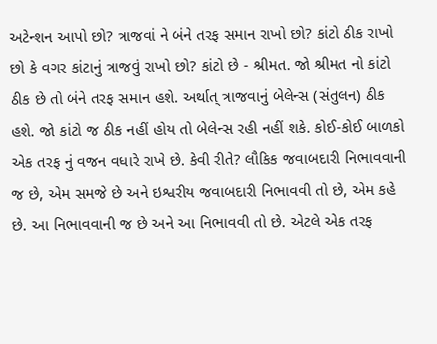અટેન્શન આપો છો? ત્રાજવાં ને બંને તરફ સમાન રાખો છો? કાંટો ઠીક રાખો છો કે વગર કાંટાનું ત્રાજવું રાખો છો? કાંટો છે - શ્રીમત. જો શ્રીમત નો કાંટો ઠીક છે તો બંને તરફ સમાન હશે. અર્થાત્ ત્રાજવાનું બેલેન્સ (સંતુલન) ઠીક હશે. જો કાંટો જ ઠીક નહીં હોય તો બેલેન્સ રહી નહીં શકે. કોઈ-કોઈ બાળકો એક તરફ નું વજન વધારે રાખે છે. કેવી રીતે? લૌકિક જવાબદારી નિભાવવાની જ છે, એમ સમજે છે અને ઇશ્વરીય જવાબદારી નિભાવવી તો છે, એમ કહે છે. આ નિભાવવાની જ છે અને આ નિભાવવી તો છે. એટલે એક તરફ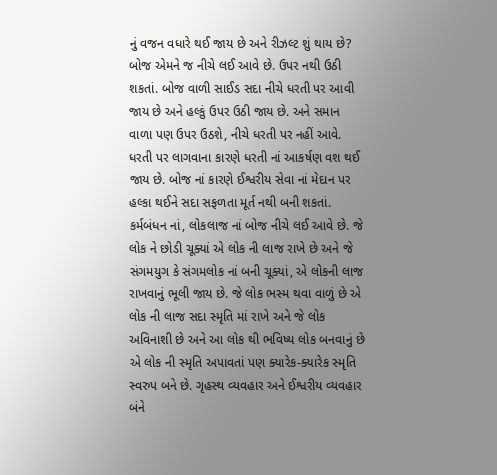નું વજન વધારે થઈ જાય છે અને રીઝલ્ટ શું થાય છે? બોજ એમને જ નીચે લઈ આવે છે. ઉપર નથી ઉઠી શકતાં. બોજ વાળી સાઈડ સદા નીચે ધરતી પર આવી જાય છે અને હલ્કું ઉપર ઉઠી જાય છે. અને સમાન વાળા પણ ઉપર ઉઠશે, નીચે ધરતી પર નહીં આવે. ધરતી પર લાગવાના કારણે ધરતી નાં આકર્ષણ વશ થઈ જાય છે. બોજ નાં કારણે ઈશ્વરીય સેવા નાં મેદાન પર હલ્કા થઈને સદા સફળતા મૂર્ત નથી બની શકતાં. કર્મબંધન નાં, લોકલાજ નાં બોજ નીચે લઈ આવે છે. જે લોક ને છોડી ચૂક્યાં એ લોક ની લાજ રાખે છે અને જે સંગમયુગ કે સંગમલોક નાં બની ચૂક્યાં, એ લોકની લાજ રાખવાનું ભૂલી જાય છે. જે લોક ભસ્મ થવા વાળું છે એ લોક ની લાજ સદા સ્મૃતિ માં રાખે અને જે લોક અવિનાશી છે અને આ લોક થી ભવિષ્ય લોક બનવાનું છે એ લોક ની સ્મૃતિ અપાવતાં પણ ક્યારેક-ક્યારેક સ્મૃતિ સ્વરુપ બને છે. ગૃહસ્થ વ્યવહાર અને ઈશ્વરીય વ્યવહાર બંને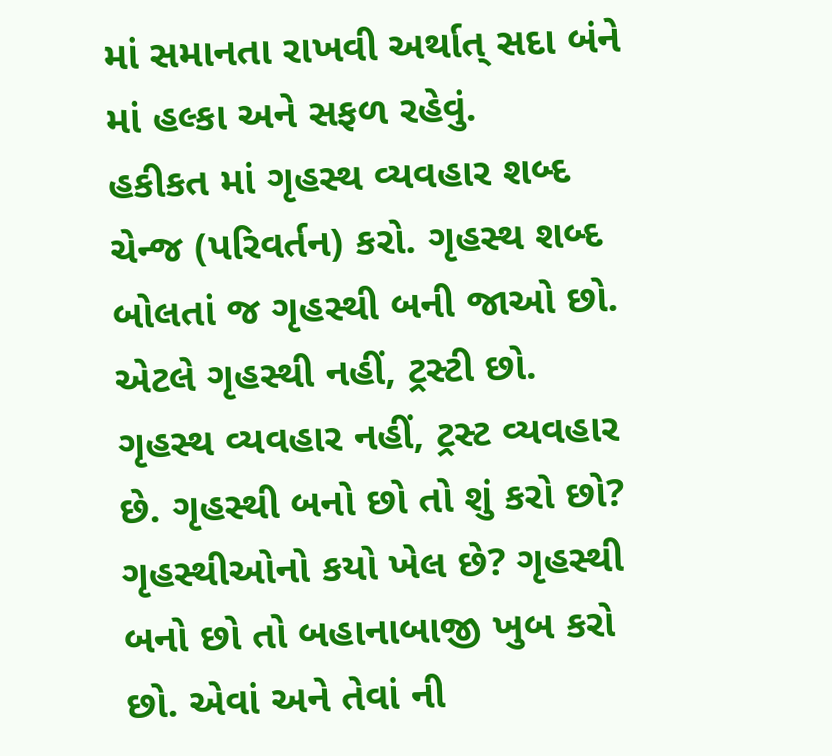માં સમાનતા રાખવી અર્થાત્ સદા બંને માં હલ્કા અને સફળ રહેવું.
હકીકત માં ગૃહસ્થ વ્યવહાર શબ્દ ચેન્જ (પરિવર્તન) કરો. ગૃહસ્થ શબ્દ બોલતાં જ ગૃહસ્થી બની જાઓ છો. એટલે ગૃહસ્થી નહીં, ટ્રસ્ટી છો. ગૃહસ્થ વ્યવહાર નહીં, ટ્રસ્ટ વ્યવહાર છે. ગૃહસ્થી બનો છો તો શું કરો છો? ગૃહસ્થીઓનો કયો ખેલ છે? ગૃહસ્થી બનો છો તો બહાનાબાજી ખુબ કરો છો. એવાં અને તેવાં ની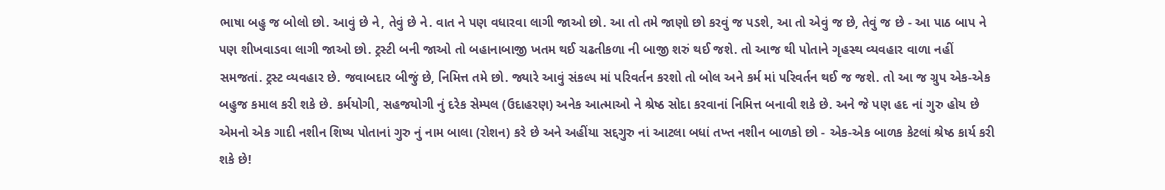ભાષા બહુ જ બોલો છો. આવું છે ને, તેવું છે ને. વાત ને પણ વધારવા લાગી જાઓ છો. આ તો તમે જાણો છો કરવું જ પડશે, આ તો એવું જ છે, તેવું જ છે - આ પાઠ બાપ ને પણ શીખવાડવા લાગી જાઓ છો. ટ્રસ્ટી બની જાઓ તો બહાનાબાજી ખતમ થઈ ચઢતીકળા ની બાજી શરું થઈ જશે. તો આજ થી પોતાને ગૃહસ્થ વ્યવહાર વાળા નહીં સમજતાં. ટ્રસ્ટ વ્યવહાર છે. જવાબદાર બીજું છે, નિમિત્ત તમે છો. જ્યારે આવું સંકલ્પ માં પરિવર્તન કરશો તો બોલ અને કર્મ માં પરિવર્તન થઈ જ જશે. તો આ જ ગ્રુપ એક-એક બહુજ કમાલ કરી શકે છે. કર્મયોગી, સહજયોગી નું દરેક સેમ્પલ (ઉદાહરણ) અનેક આત્માઓ ને શ્રેષ્ઠ સોદા કરવાનાં નિમિત્ત બનાવી શકે છે. અને જે પણ હદ નાં ગુરુ હોય છે એમનો એક ગાદી નશીન શિષ્ય પોતાનાં ગુરુ નું નામ બાલા (રોશન) કરે છે અને અહીંયા સદ્દગુરુ નાં આટલા બધાં તખ્ત નશીન બાળકો છો - એક-એક બાળક કેટલાં શ્રેષ્ઠ કાર્ય કરી શકે છે!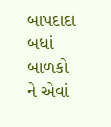બાપદાદા બધાં બાળકો ને એવાં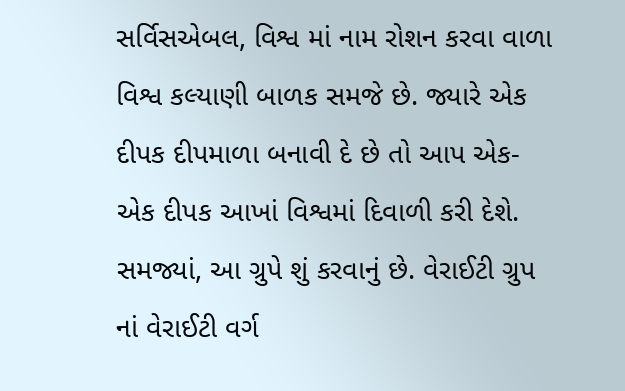સર્વિસએબલ, વિશ્વ માં નામ રોશન કરવા વાળા વિશ્વ કલ્યાણી બાળક સમજે છે. જ્યારે એક દીપક દીપમાળા બનાવી દે છે તો આપ એક-એક દીપક આખાં વિશ્વમાં દિવાળી કરી દેશે. સમજ્યાં, આ ગ્રુપે શું કરવાનું છે. વેરાઈટી ગ્રુપ નાં વેરાઈટી વર્ગ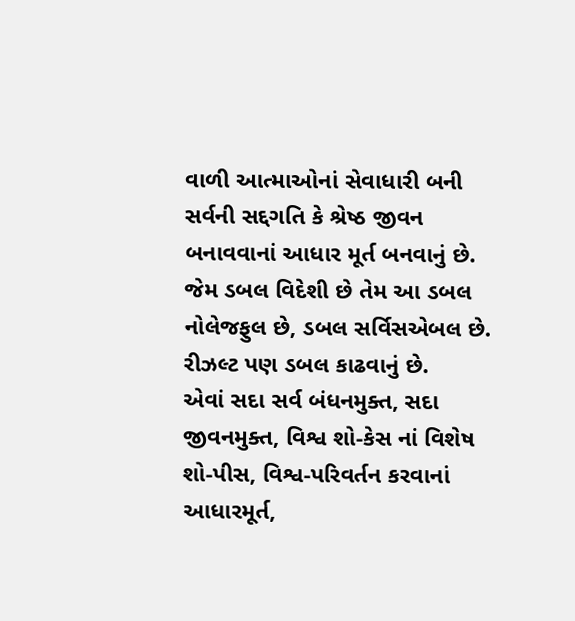વાળી આત્માઓનાં સેવાધારી બની સર્વની સદ્દગતિ કે શ્રેષ્ઠ જીવન બનાવવાનાં આધાર મૂર્ત બનવાનું છે. જેમ ડબલ વિદેશી છે તેમ આ ડબલ નોલેજફુલ છે, ડબલ સર્વિસએબલ છે. રીઝલ્ટ પણ ડબલ કાઢવાનું છે.
એવાં સદા સર્વ બંધનમુક્ત, સદા જીવનમુક્ત, વિશ્વ શો-કેસ નાં વિશેષ શો-પીસ, વિશ્વ-પરિવર્તન કરવાનાં આધારમૂર્ત,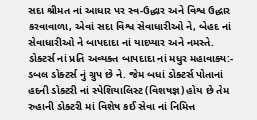સદા શ્રીમત નાં આધાર પર સ્વ-ઉદ્ધાર અને વિશ્વ ઉદ્ધાર કરવાવાળા, એવાં સદા વિશ્વ સેવાધારીઓ ને, બેહદ નાં સેવાધારીઓ ને બાપદાદા નાં યાદપ્યાર અને નમસ્તે.
ડોક્ટર્સ નાં પ્રતિ અવ્યક્ત બાપદાદા નાં મધુર મહાવાક્ય:-
ડબલ ડોક્ટર્સ નું ગ્રુપ છે ને. જેમ બધાં ડોક્ટર્સ પોતાનાં હદની ડોક્ટરી નાં સ્પેશિયાલિસ્ટ (વિશષજ્ઞ) હોય છે તેમ રુહાની ડોક્ટરી માં વિશેષ કઈ સેવા નાં નિમિત્ત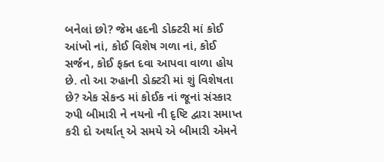બનેલાં છો? જેમ હદની ડોક્ટરી માં કોઈ આંખો નાં, કોઈ વિશેષ ગળા નાં, કોઈ સર્જન, કોઈ ફક્ત દવા આપવા વાળા હોય છે. તો આ રુહાની ડોક્ટરી માં શું વિશેષતા છે? એક સેકન્ડ માં કોઈક નાં જૂનાં સંસ્કાર રુપી બીમારી ને નયનો ની દૃષ્ટિ દ્વારા સમાપ્ત કરી દો અર્થાત્ એ સમયે એ બીમારી એમને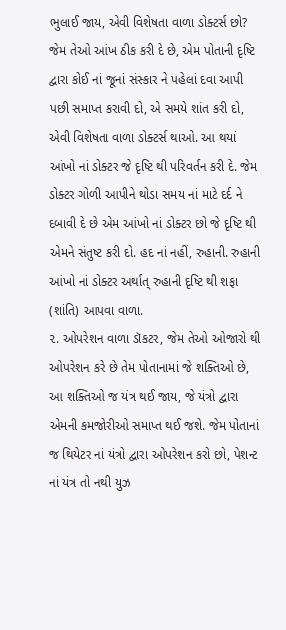ભુલાઈ જાય, એવી વિશેષતા વાળા ડોક્ટર્સ છો? જેમ તેઓ આંખ ઠીક કરી દે છે, એમ પોતાની દૃષ્ટિ દ્વારા કોઈ નાં જૂનાં સંસ્કાર ને પહેલાં દવા આપી પછી સમાપ્ત કરાવી દો, એ સમયે શાંત કરી દો, એવી વિશેષતા વાળા ડોક્ટર્સ થાઓ. આ થયાં આંખો નાં ડોક્ટર જે દૃષ્ટિ થી પરિવર્તન કરી દે. જેમ ડોક્ટર ગોળી આપીને થોડા સમય નાં માટે દર્દ ને દબાવી દે છે એમ આંખો નાં ડોક્ટર છો જે દૃષ્ટિ થી એમને સંતુષ્ટ કરી દો. હદ નાં નહીં, રુહાની. રુહાની આંખો નાં ડોક્ટર અર્થાત્ રુહાની દૃષ્ટિ થી શફા (શાંતિ) આપવા વાળા.
૨. ઓપરેશન વાળા ડૉકટર, જેમ તેઓ ઓજારો થી ઓપરેશન કરે છે તેમ પોતાનામાં જે શક્તિઓ છે, આ શક્તિઓ જ યંત્ર થઈ જાય, જે યંત્રો દ્વારા એમની કમજોરીઓ સમાપ્ત થઈ જશે. જેમ પોતાનાં જ થિયેટર નાં યંત્રો દ્વારા ઓપરેશન કરો છો, પેશન્ટ નાં યંત્ર તો નથી યુઝ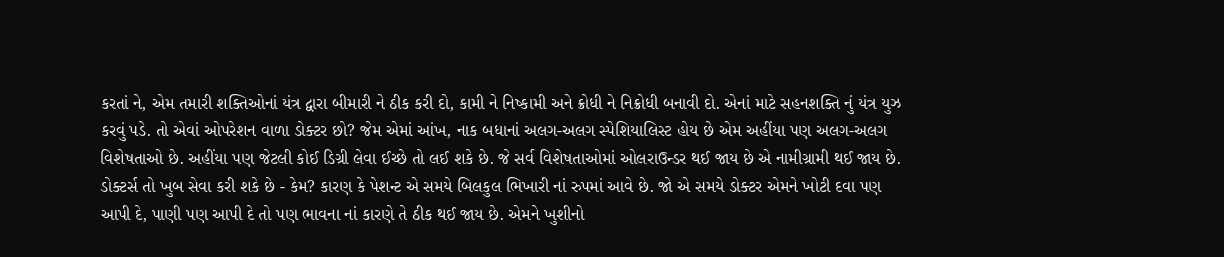કરતાં ને, એમ તમારી શક્તિઓનાં યંત્ર દ્વારા બીમારી ને ઠીક કરી દો, કામી ને નિષ્કામી અને ક્રોધી ને નિક્રોધી બનાવી દો. એનાં માટે સહનશક્તિ નું યંત્ર યુઝ કરવું પડે. તો એવાં ઓપરેશન વાળા ડોક્ટર છો? જેમ એમાં આંખ, નાક બધાનાં અલગ-અલગ સ્પેશિયાલિસ્ટ હોય છે એમ અહીંયા પણ અલગ-અલગ વિશેષતાઓ છે. અહીંયા પણ જેટલી કોઈ ડિગ્રી લેવા ઈચ્છે તો લઈ શકે છે. જે સર્વ વિશેષતાઓમાં ઓલરાઉન્ડર થઈ જાય છે એ નામીગ્રામી થઈ જાય છે.
ડોક્ટર્સ તો ખુબ સેવા કરી શકે છે - કેમ? કારણ કે પેશન્ટ એ સમયે બિલકુલ ભિખારી નાં રુપમાં આવે છે. જો એ સમયે ડોક્ટર એમને ખોટી દવા પણ આપી દે, પાણી પણ આપી દે તો પણ ભાવના નાં કારણે તે ઠીક થઈ જાય છે. એમને ખુશીનો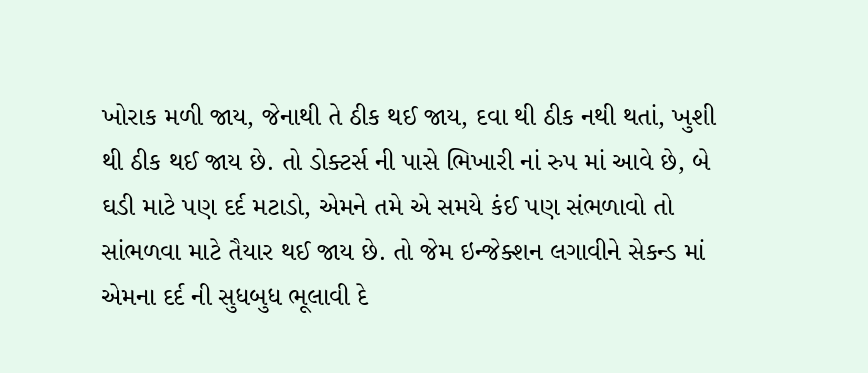ખોરાક મળી જાય, જેનાથી તે ઠીક થઈ જાય, દવા થી ઠીક નથી થતાં, ખુશી થી ઠીક થઈ જાય છે. તો ડોક્ટર્સ ની પાસે ભિખારી નાં રુપ માં આવે છે, બે ઘડી માટે પણ દર્દ મટાડો, એમને તમે એ સમયે કંઈ પણ સંભળાવો તો સાંભળવા માટે તૈયાર થઈ જાય છે. તો જેમ ઇન્જેક્શન લગાવીને સેકન્ડ માં એમના દર્દ ની સુધબુધ ભૂલાવી દે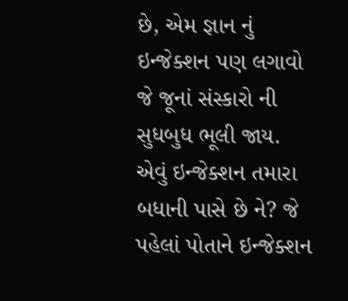છે, એમ જ્ઞાન નું ઇન્જેક્શન પણ લગાવો જે જૂનાં સંસ્કારો ની સુધબુધ ભૂલી જાય. એવું ઇન્જેક્શન તમારા બધાની પાસે છે ને? જે પહેલાં પોતાને ઇન્જેક્શન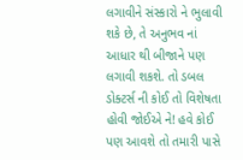લગાવીને સંસ્કારો ને ભુલાવી શકે છે, તે અનુભવ નાં આધાર થી બીજાને પણ લગાવી શકશે. તો ડબલ ડોક્ટર્સ ની કોઈ તો વિશેષતા હોવી જોઈએ ને! હવે કોઈ પણ આવશે તો તમારી પાસે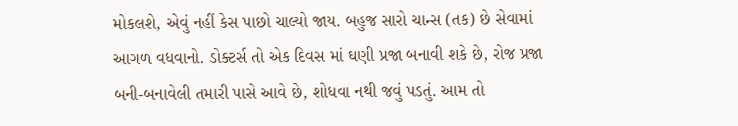મોકલશે, એવું નહીં કેસ પાછો ચાલ્યો જાય. બહુજ સારો ચાન્સ (તક) છે સેવામાં આગળ વધવાનો. ડોક્ટર્સ તો એક દિવસ માં ઘણી પ્રજા બનાવી શકે છે, રોજ પ્રજા બની-બનાવેલી તમારી પાસે આવે છે, શોધવા નથી જવું પડતું. આમ તો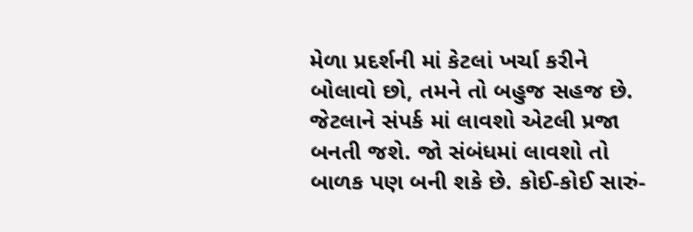મેળા પ્રદર્શની માં કેટલાં ખર્ચા કરીને બોલાવો છો, તમને તો બહુજ સહજ છે. જેટલાને સંપર્ક માં લાવશો એટલી પ્રજા બનતી જશે. જો સંબંધમાં લાવશો તો બાળક પણ બની શકે છે. કોઈ-કોઈ સારું-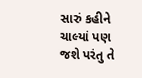સારું કહીને ચાલ્યાં પણ જશે પરંતુ તે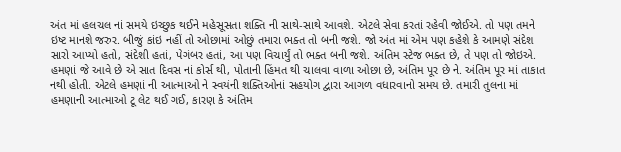અંત માં હલચલ નાં સમયે ઇચ્છુક થઈને મહેસૂસતા શક્તિ ની સાથે-સાથે આવશે. એટલે સેવા કરતાં રહેવી જોઈએ. તો પણ તમને ઇષ્ટ માનશે જરુર. બીજું કાંઇ નહીં તો ઓછામાં ઓછું તમારા ભક્ત તો બની જશે. જો અંત માં એમ પણ કહેશે કે આમણે સંદેશ સારો આપ્યો હતો, સંદેશી હતાં, પેગંબર હતાં, આ પણ વિચાર્યું તો ભક્ત બની જશે. અંતિમ સ્ટેજ ભક્ત છે, તે પણ તો જોઇએ.
હમણાં જે આવે છે એ સાત દિવસ નાં કોર્સ થી, પોતાની હિંમત થી ચાલવા વાળા ઓછા છે, અંતિમ પૂર છે ને. અંતિમ પૂર માં તાકાત નથી હોતી. એટલે હમણાં ની આત્માઓ ને સ્વયંની શક્તિઓનાં સહયોગ દ્વારા આગળ વધારવાનો સમય છે. તમારી તુલના માં હમણાની આત્માઓ ટૂ લેટ થઈ ગઈ, કારણ કે અંતિમ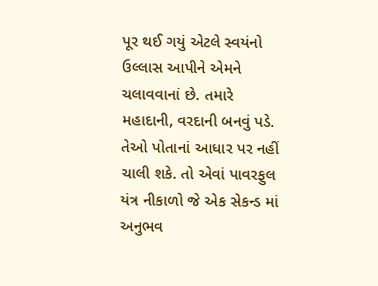પૂર થઈ ગયું એટલે સ્વયંનો ઉલ્લાસ આપીને એમને ચલાવવાનાં છે. તમારે મહાદાની, વરદાની બનવું પડે. તેઓ પોતાનાં આધાર પર નહીં ચાલી શકે. તો એવાં પાવરફુલ યંત્ર નીકાળો જે એક સેકન્ડ માં અનુભવ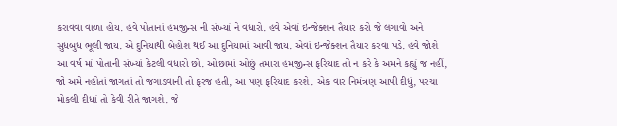કરાવવા વાળા હોય. હવે પોતાનાં હમજીન્સ ની સંખ્યાં ને વધારો. હવે એવાં ઇન્જેક્શન તૈયાર કરો જે લગાવો અને સુધબુધ ભૂલી જાય. એ દુનિયાથી બેહોશ થઈ આ દુનિયામાં આવી જાય. એવાં ઇન્જેક્શન તૈયાર કરવા પડે. હવે જોશે આ વર્ષ માં પોતાની સંખ્યાં કેટલી વધારો છો. ઓછામાં ઓછું તમારા હમજીન્સ ફરિયાદ તો ન કરે કે અમને કહ્યું જ નહીં, જો અમે નહોતાં જાગતાં તો જગાડવાની તો ફરજ હતી, આ પણ ફરિયાદ કરશે. એક વાર નિમંત્રણ આપી દીધું, પરચા મોકલી દીધાં તો કેવી રીતે જાગશે. જે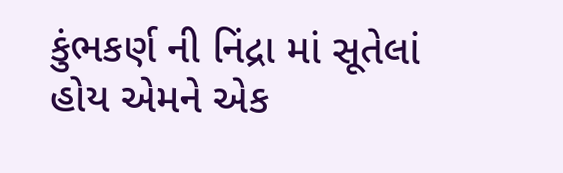કુંભકર્ણ ની નિંદ્રા માં સૂતેલાં હોય એમને એક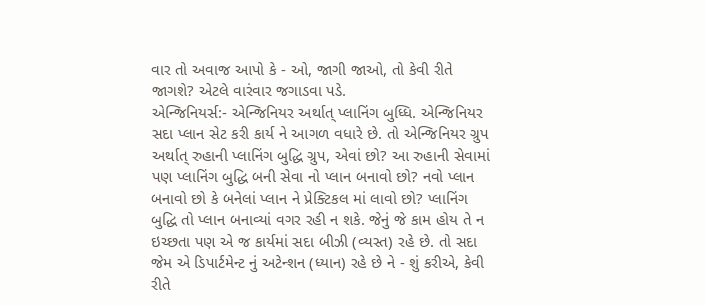વાર તો અવાજ આપો કે - ઓ, જાગી જાઓ, તો કેવી રીતે જાગશે? એટલે વારંવાર જગાડવા પડે.
એન્જિનિયર્સ:- એન્જિનિયર અર્થાત્ પ્લાનિંગ બુધ્ધિ. એન્જિનિયર સદા પ્લાન સેટ કરી કાર્ય ને આગળ વધારે છે. તો એન્જિનિયર ગ્રુપ અર્થાત્ રુહાની પ્લાનિંગ બુદ્ધિ ગ્રુપ, એવાં છો? આ રુહાની સેવામાં પણ પ્લાનિંગ બુદ્ધિ બની સેવા નો પ્લાન બનાવો છો? નવો પ્લાન બનાવો છો કે બનેલાં પ્લાન ને પ્રેક્ટિકલ માં લાવો છો? પ્લાનિંગ બુદ્ધિ તો પ્લાન બનાવ્યાં વગર રહી ન શકે. જેનું જે કામ હોય તે ન ઇચ્છતા પણ એ જ કાર્યમાં સદા બીઝી (વ્યસ્ત) રહે છે. તો સદા જેમ એ ડિપાર્ટમેન્ટ નું અટેન્શન (ધ્યાન) રહે છે ને - શું કરીએ, કેવી રીતે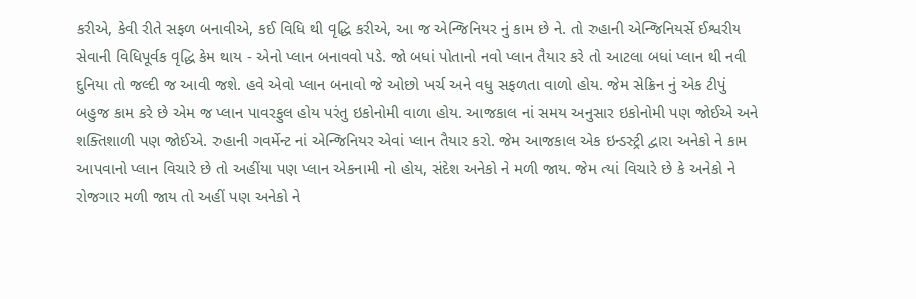કરીએ, કેવી રીતે સફળ બનાવીએ, કઈ વિધિ થી વૃદ્ધિ કરીએ, આ જ એન્જિનિયર નું કામ છે ને. તો રુહાની એન્જિનિયર્સે ઈશ્વરીય સેવાની વિધિપૂર્વક વૃદ્ધિ કેમ થાય - એનો પ્લાન બનાવવો પડે. જો બધાં પોતાનો નવો પ્લાન તૈયાર કરે તો આટલા બધાં પ્લાન થી નવી દુનિયા તો જલ્દી જ આવી જશે. હવે એવો પ્લાન બનાવો જે ઓછો ખર્ચ અને વધુ સફળતા વાળો હોય. જેમ સેક્રિન નું એક ટીપું બહુજ કામ કરે છે એમ જ પ્લાન પાવરફુલ હોય પરંતુ ઇકોનોમી વાળા હોય. આજકાલ નાં સમય અનુસાર ઇકોનોમી પણ જોઈએ અને શક્તિશાળી પણ જોઈએ. રુહાની ગવર્મેન્ટ નાં એન્જિનિયર એવાં પ્લાન તૈયાર કરો. જેમ આજકાલ એક ઇન્ડસ્ટ્રી દ્વારા અનેકો ને કામ આપવાનો પ્લાન વિચારે છે તો અહીંયા પણ પ્લાન એકનામી નો હોય, સંદેશ અનેકો ને મળી જાય. જેમ ત્યાં વિચારે છે કે અનેકો ને રોજગાર મળી જાય તો અહીં પણ અનેકો ને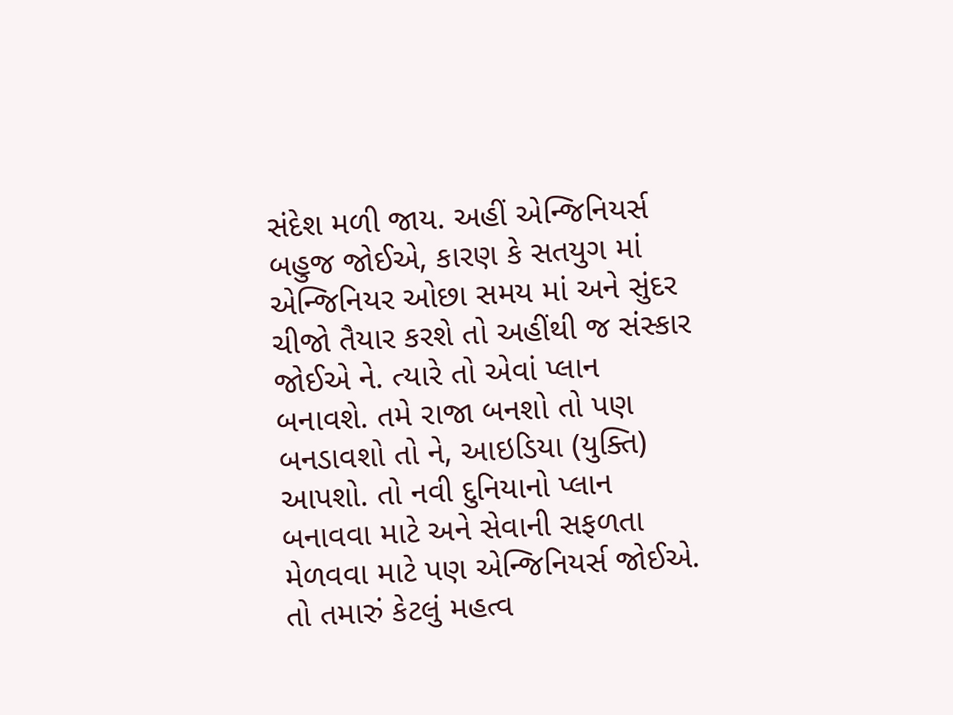સંદેશ મળી જાય. અહીં એન્જિનિયર્સ બહુજ જોઈએ, કારણ કે સતયુગ માં એન્જિનિયર ઓછા સમય માં અને સુંદર ચીજો તૈયાર કરશે તો અહીંથી જ સંસ્કાર જોઈએ ને. ત્યારે તો એવાં પ્લાન બનાવશે. તમે રાજા બનશો તો પણ બનડાવશો તો ને, આઇડિયા (યુક્તિ) આપશો. તો નવી દુનિયાનો પ્લાન બનાવવા માટે અને સેવાની સફળતા મેળવવા માટે પણ એન્જિનિયર્સ જોઈએ. તો તમારું કેટલું મહત્વ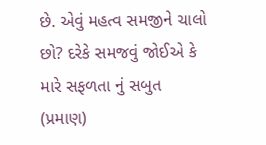છે. એવું મહત્વ સમજીને ચાલો છો? દરેકે સમજવું જોઈએ કે મારે સફળતા નું સબુત (પ્રમાણ)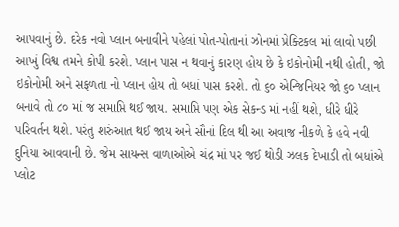આપવાનું છે. દરેક નવો પ્લાન બનાવીને પહેલાં પોત-પોતાનાં ઝોનમાં પ્રેક્ટિકલ માં લાવો પછી આખું વિશ્વ તમને કોપી કરશે. પ્લાન પાસ ન થવાનું કારણ હોય છે કે ઇકોનોમી નથી હોતી, જો ઇકોનોમી અને સફળતા નો પ્લાન હોય તો બધાં પાસ કરશે. તો ૬૦ એન્જિનિયર જો ૬૦ પ્લાન બનાવે તો ૮૦ માં જ સમાપ્તિ થઈ જાય. સમાપ્તિ પણ એક સેકન્ડ માં નહીં થશે, ધીરે ધીરે પરિવર્તન થશે. પરંતુ શરુંઆત થઈ જાય અને સૌનાં દિલ થી આ અવાજ નીકળે કે હવે નવી દુનિયા આવવાની છે. જેમ સાયન્સ વાળાઓએ ચંદ્ર માં પર જઈ થોડી ઝલક દેખાડી તો બધાંએ પ્લોટ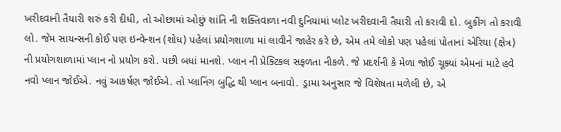ખરીદવાની તૈયારી શરું કરી દીધી, તો ઓછામાં ઓછું શાંતિ ની શક્તિવાળા નવી દુનિયામાં પ્લોટ ખરીદવાની તૈયારી તો કરાવી દો. બુકીંગ તો કરાવી લો. જેમ સાયન્સની કોઈ પણ ઇન્વેન્શન (શોધ) પહેલાં પ્રયોગશાળા માં લાવીને જાહેર કરે છે, એમ તમે લોકો પણ પહેલાં પોતાનાં એરિયા (ક્ષેત્ર) ની પ્રયોગશાળામાં પ્લાન નો પ્રયોગ કરો. પછી બધાં માનશે. પ્લાન ની પ્રેક્ટિકલ સફળતા નીકળે. જે પ્રદર્શની કે મેળા જોઈ ચૂક્યાં એમનાં માટે હવે નવો પ્લાન જોઈએ. નવું આકર્ષણ જોઈએ. તો પ્લાનિંગ બુદ્ધિ થી પ્લાન બનાવો. ડ્રામા અનુસાર જે વિશેષતા મળેલી છે, એ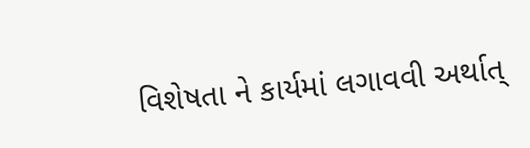વિશેષતા ને કાર્યમાં લગાવવી અર્થાત્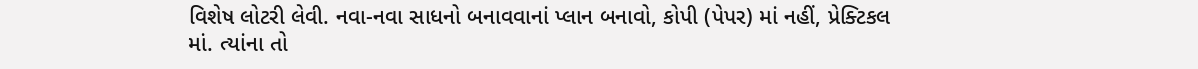વિશેષ લોટરી લેવી. નવા-નવા સાધનો બનાવવાનાં પ્લાન બનાવો, કોપી (પેપર) માં નહીં, પ્રેક્ટિકલ માં. ત્યાંના તો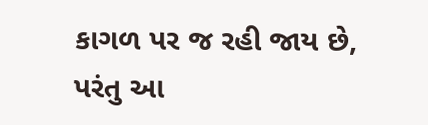કાગળ પર જ રહી જાય છે, પરંતુ આ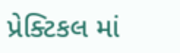પ્રેક્ટિકલ માં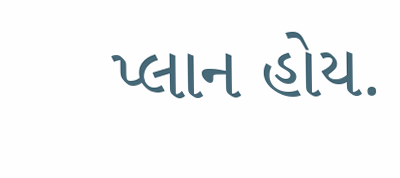પ્લાન હોય.